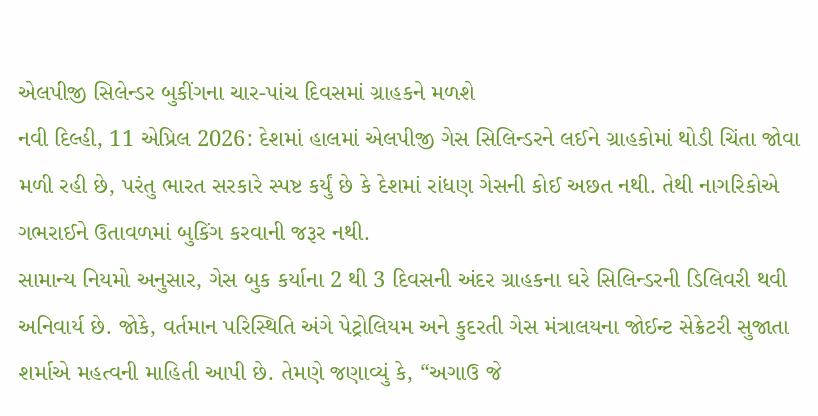એલપીજી સિલેન્ડર બુકીંગના ચાર-પાંચ દિવસમાં ગ્રાહકને મળશે
નવી દિલ્હી, 11 એપ્રિલ 2026: દેશમાં હાલમાં એલપીજી ગેસ સિલિન્ડરને લઈને ગ્રાહકોમાં થોડી ચિંતા જોવા મળી રહી છે, પરંતુ ભારત સરકારે સ્પષ્ટ કર્યું છે કે દેશમાં રાંધણ ગેસની કોઈ અછત નથી. તેથી નાગરિકોએ ગભરાઈને ઉતાવળમાં બુકિંગ કરવાની જરૂર નથી.
સામાન્ય નિયમો અનુસાર, ગેસ બુક કર્યાના 2 થી 3 દિવસની અંદર ગ્રાહકના ઘરે સિલિન્ડરની ડિલિવરી થવી અનિવાર્ય છે. જોકે, વર્તમાન પરિસ્થિતિ અંગે પેટ્રોલિયમ અને કુદરતી ગેસ મંત્રાલયના જોઈન્ટ સેક્રેટરી સુજાતા શર્માએ મહત્વની માહિતી આપી છે. તેમણે જણાવ્યું કે, “અગાઉ જે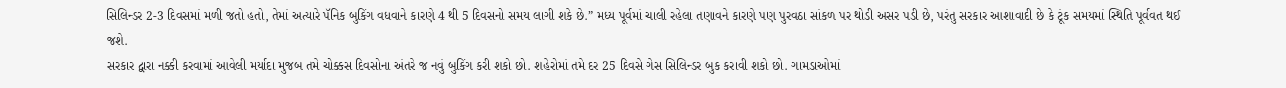સિલિન્ડર 2-3 દિવસમાં મળી જતો હતો, તેમાં અત્યારે પૅનિક બુકિંગ વધવાને કારણે 4 થી 5 દિવસનો સમય લાગી શકે છે.” મધ્ય પૂર્વમાં ચાલી રહેલા તણાવને કારણે પણ પુરવઠા સાંકળ પર થોડી અસર પડી છે, પરંતુ સરકાર આશાવાદી છે કે ટૂંક સમયમાં સ્થિતિ પૂર્વવત થઈ જશે.
સરકાર દ્વારા નક્કી કરવામાં આવેલી મર્યાદા મુજબ તમે ચોક્કસ દિવસોના અંતરે જ નવું બુકિંગ કરી શકો છો. શહેરોમાં તમે દર 25 દિવસે ગેસ સિલિન્ડર બુક કરાવી શકો છો. ગામડાઓમાં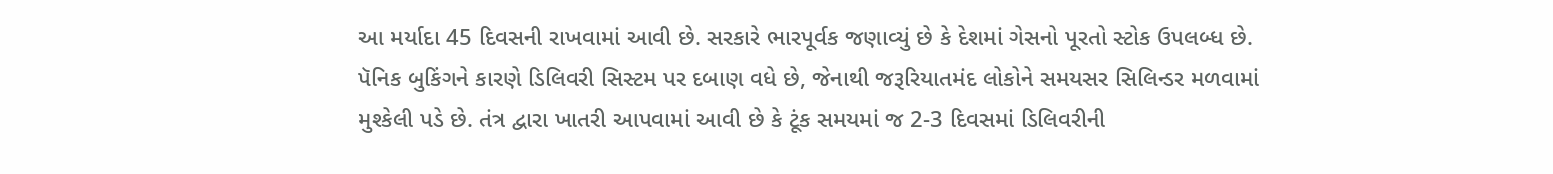આ મર્યાદા 45 દિવસની રાખવામાં આવી છે. સરકારે ભારપૂર્વક જણાવ્યું છે કે દેશમાં ગેસનો પૂરતો સ્ટોક ઉપલબ્ધ છે. પૅનિક બુકિંગને કારણે ડિલિવરી સિસ્ટમ પર દબાણ વધે છે, જેનાથી જરૂરિયાતમંદ લોકોને સમયસર સિલિન્ડર મળવામાં મુશ્કેલી પડે છે. તંત્ર દ્વારા ખાતરી આપવામાં આવી છે કે ટૂંક સમયમાં જ 2-3 દિવસમાં ડિલિવરીની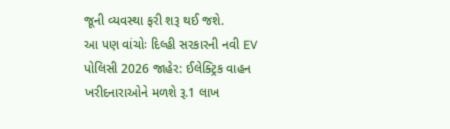જૂની વ્યવસ્થા ફરી શરૂ થઈ જશે.
આ પણ વાંચોઃ દિલ્હી સરકારની નવી EV પોલિસી 2026 જાહેર: ઈલેક્ટ્રિક વાહન ખરીદનારાઓને મળશે રૂ.1 લાખ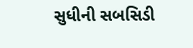સુધીની સબસિડી